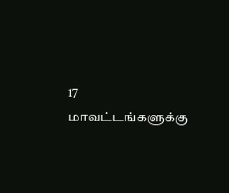17 மாவட்டங்களுக்கு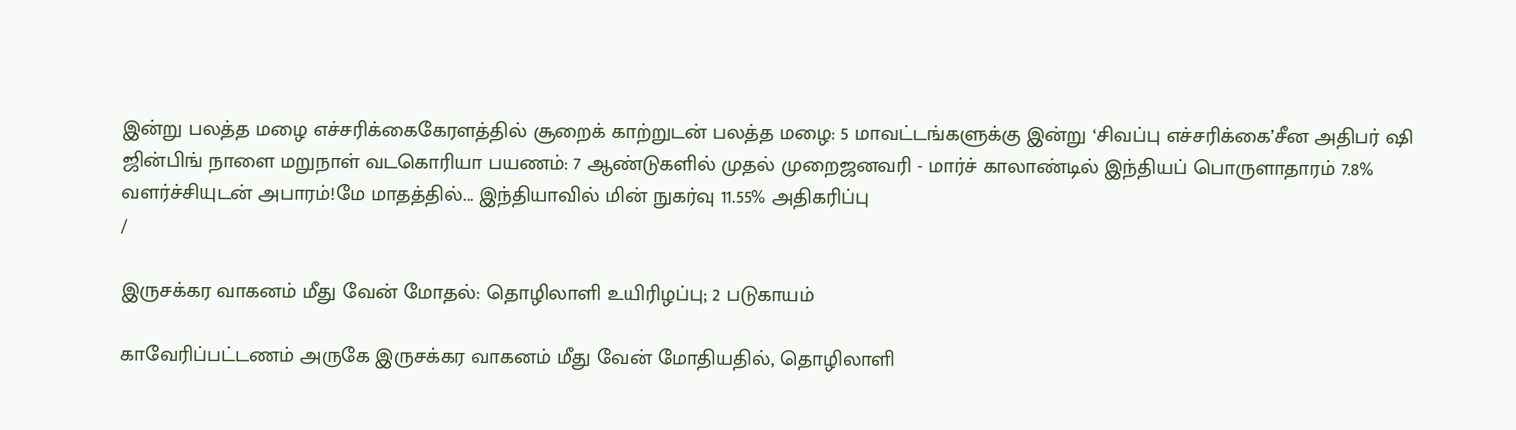இன்று பலத்த மழை எச்சரிக்கைகேரளத்தில் சூறைக் காற்றுடன் பலத்த மழை: 5 மாவட்டங்களுக்கு இன்று ‘சிவப்பு எச்சரிக்கை’சீன அதிபர் ஷி ஜின்பிங் நாளை மறுநாள் வடகொரியா பயணம்: 7 ஆண்டுகளில் முதல் முறைஜனவரி - மார்ச் காலாண்டில் இந்தியப் பொருளாதாரம் 7.8% வளர்ச்சியுடன் அபாரம்!மே மாதத்தில்... இந்தியாவில் மின் நுகர்வு 11.55% அதிகரிப்பு
/

இருசக்கர வாகனம் மீது வேன் மோதல்: தொழிலாளி உயிரிழப்பு; 2 படுகாயம்

காவேரிப்பட்டணம் அருகே இருசக்கர வாகனம் மீது வேன் மோதியதில், தொழிலாளி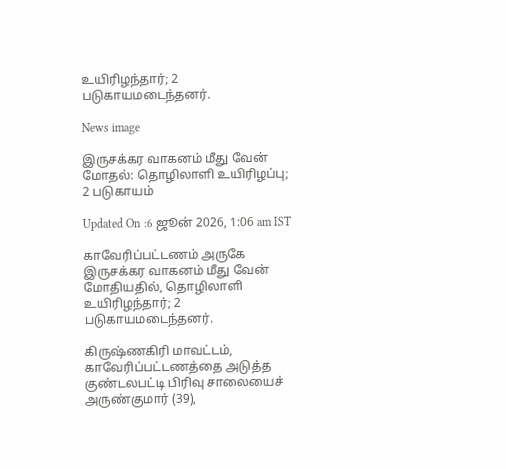உயிரிழந்தார்; 2 படுகாயமடைந்தனர்.

News image

இருசக்கர வாகனம் மீது வேன் மோதல்: தொழிலாளி உயிரிழப்பு; 2 படுகாயம்

Updated On :6 ஜூன் 2026, 1:06 am IST

காவேரிப்பட்டணம் அருகே இருசக்கர வாகனம் மீது வேன் மோதியதில், தொழிலாளி உயிரிழந்தார்; 2 படுகாயமடைந்தனர்.

கிருஷ்ணகிரி மாவட்டம், காவேரிப்பட்டணத்தை அடுத்த குண்டலபட்டி பிரிவு சாலையைச் அருண்குமார் (39),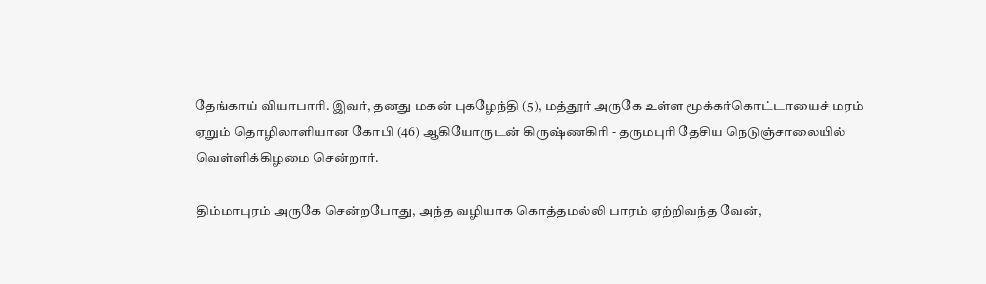தேங்காய் வியாபாரி. இவர், தனது மகன் புகழேந்தி (5), மத்தூர் அருகே உள்ள மூக்கர்கொட்டாயைச் மரம் ஏறும் தொழிலாளியான கோபி (46) ஆகியோருடன் கிருஷ்ணகிரி - தருமபுரி தேசிய நெடுஞ்சாலையில் வெள்ளிக்கிழமை சென்றார்.

திம்மாபுரம் அருகே சென்றபோது, அந்த வழியாக கொத்தமல்லி பாரம் ஏற்றிவந்த வேன்,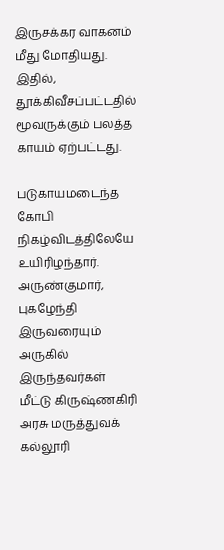இருசக்கர வாகனம் மீது மோதியது. இதில், தூக்கிவீசப்பட்டதில் மூவருக்கும் பலத்த காயம் ஏற்பட்டது.

படுகாயமடைந்த கோபி நிகழ்விடத்திலேயே உயிரிழந்தார். அருண்குமார், புகழேந்தி இருவரையும் அருகில் இருந்தவர்கள் மீட்டு கிருஷ்ணகிரி அரசு மருத்துவக் கல்லூரி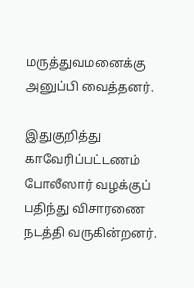மருத்துவமனைக்கு அனுப்பி வைத்தனர்.

இதுகுறித்து காவேரிப்பட்டணம் போலீஸார் வழக்குப் பதிந்து விசாரணை நடத்தி வருகின்றனர்.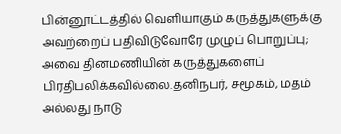பின்னூட்டத்தில் வெளியாகும் கருத்துகளுக்கு அவற்றைப் பதிவிடுவோரே முழுப் பொறுப்பு; அவை தினமணியின் கருத்துகளைப் பிரதிபலிக்கவில்லை.தனிநபர், சமூகம், மதம் அல்லது நாடு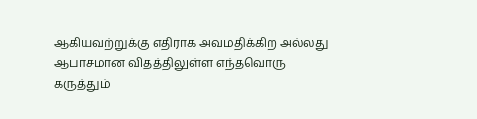ஆகியவற்றுக்கு எதிராக அவமதிக்கிற அல்லது ஆபாசமான விதத்திலுள்ள எந்தவொரு கருத்தும்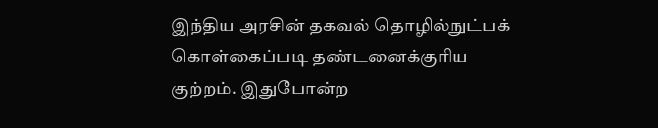இந்திய அரசின் தகவல் தொழில்நுட்பக் கொள்கைப்படி தண்டனைக்குரிய குற்றம். இதுபோன்ற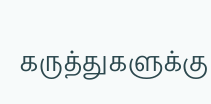கருத்துகளுக்கு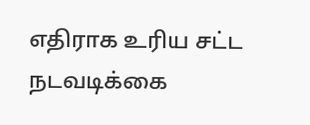எதிராக உரிய சட்ட நடவடிக்கை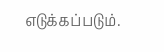எடுக்கப்படும்.